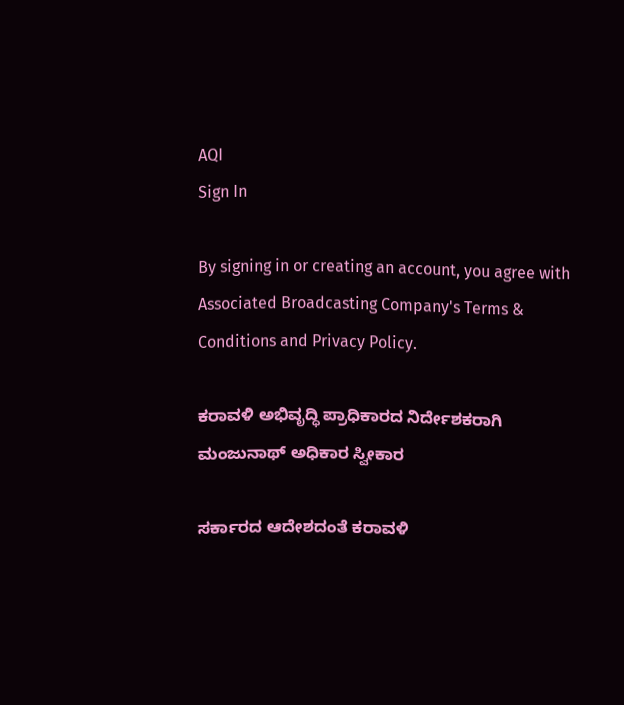AQI
Sign In

By signing in or creating an account, you agree with Associated Broadcasting Company's Terms & Conditions and Privacy Policy.

ಕರಾವಳಿ ಅಭಿವೃದ್ಧಿ ಪ್ರಾಧಿಕಾರದ ನಿರ್ದೇಶಕರಾಗಿ ಮಂಜುನಾಥ್ ಅಧಿಕಾರ ಸ್ವೀಕಾರ

ಸರ್ಕಾರದ ಆದೇಶದಂತೆ ಕರಾವಳಿ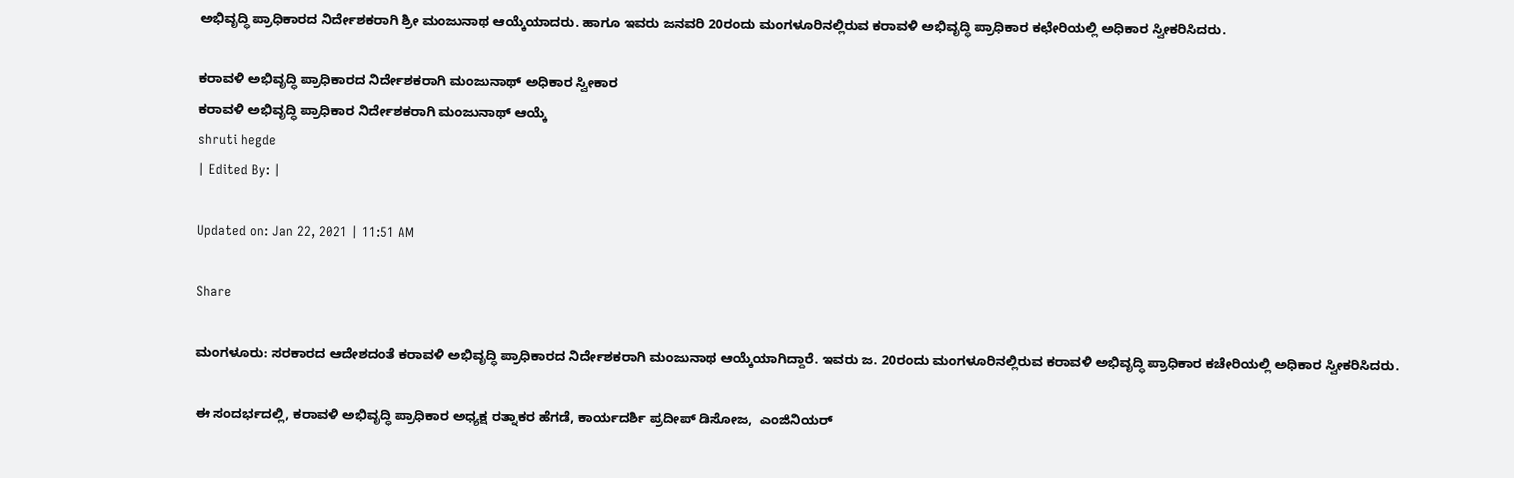ಅಭಿವೃದ್ಧಿ ಪ್ರಾಧಿಕಾರದ ನಿರ್ದೇಶಕರಾಗಿ ಶ್ರೀ ಮಂಜುನಾಥ ಆಯ್ಕೆಯಾದರು. ಹಾಗೂ ಇವರು ಜನವರಿ 20ರಂದು ಮಂಗಳೂರಿನಲ್ಲಿರುವ ಕರಾವಳಿ ಅಭಿವೃದ್ಧಿ ಪ್ರಾಧಿಕಾರ ಕಛೇರಿಯಲ್ಲಿ ಅಧಿಕಾರ ಸ್ವೀಕರಿಸಿದರು.

ಕರಾವಳಿ ಅಭಿವೃದ್ಧಿ ಪ್ರಾಧಿಕಾರದ ನಿರ್ದೇಶಕರಾಗಿ ಮಂಜುನಾಥ್ ಅಧಿಕಾರ ಸ್ವೀಕಾರ
ಕರಾವಳಿ ಅಭಿವೃದ್ಧಿ ಪ್ರಾಧಿಕಾರ ನಿರ್ದೇಶಕರಾಗಿ ಮಂಜುನಾಥ್ ಆಯ್ಕೆ
shruti hegde
| Edited By: |

Updated on: Jan 22, 2021 | 11:51 AM

Share

ಮಂಗಳೂರು: ಸರಕಾರದ ಆದೇಶದಂತೆ ಕರಾವಳಿ ಅಭಿವೃದ್ಧಿ ಪ್ರಾಧಿಕಾರದ ನಿರ್ದೇಶಕರಾಗಿ ಮಂಜುನಾಥ ಆಯ್ಕೆಯಾಗಿದ್ದಾರೆ. ಇವರು ಜ. 20ರಂದು ಮಂಗಳೂರಿನಲ್ಲಿರುವ ಕರಾವಳಿ ಅಭಿವೃದ್ಧಿ ಪ್ರಾಧಿಕಾರ ಕಚೇರಿಯಲ್ಲಿ ಅಧಿಕಾರ ಸ್ವೀಕರಿಸಿದರು.

ಈ ಸಂದರ್ಭದಲ್ಲಿ, ಕರಾವಳಿ ಅಭಿವೃದ್ಧಿ ಪ್ರಾಧಿಕಾರ ಅಧ್ಯಕ್ಷ ರತ್ನಾಕರ ಹೆಗಡೆ, ಕಾರ್ಯದರ್ಶಿ ಪ್ರದೀಪ್ ಡಿಸೋಜ,  ಎಂಜಿನಿಯರ್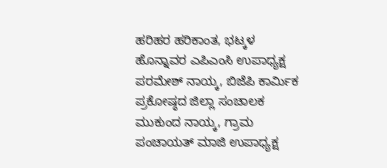ಹರಿಹರ ಹರಿಕಾಂತ, ಭಟ್ಕಳ ಹೊನ್ನಾವರ ಎಪಿಎಂಸಿ ಉಪಾಧ್ಯಕ್ಷ ಪರಮೇಶ್ ನಾಯ್ಕ, ಬಿಜೆಪಿ ಕಾರ್ಮಿಕ ಪ್ರಕೋಷ್ಠದ ಜಿಲ್ಲಾ ಸಂಚಾಲಕ ಮುಕುಂದ ನಾಯ್ಕ, ಗ್ರಾಮ ಪಂಚಾಯತ್ ಮಾಜಿ ಉಪಾಧ್ಯಕ್ಷ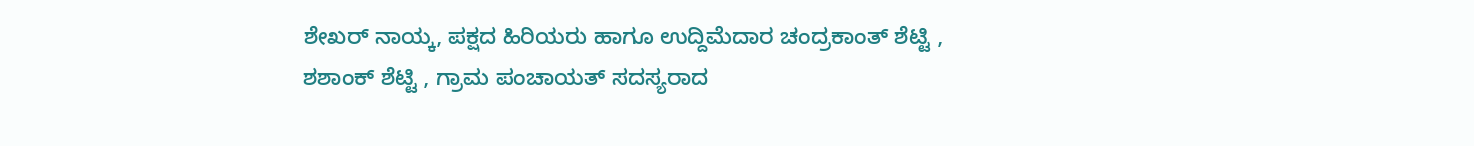ಶೇಖರ್ ನಾಯ್ಕ, ಪಕ್ಷದ ಹಿರಿಯರು ಹಾಗೂ ಉದ್ದಿಮೆದಾರ ಚಂದ್ರಕಾಂತ್ ಶೆಟ್ಟಿ , ಶಶಾಂಕ್ ಶೆಟ್ಟಿ , ಗ್ರಾಮ ಪಂಚಾಯತ್ ಸದಸ್ಯರಾದ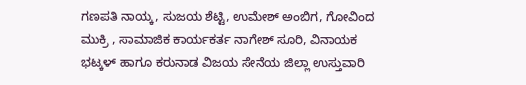ಗಣಪತಿ ನಾಯ್ಕ, ಸುಜಯ ಶೆಟ್ಟಿ, ಉಮೇಶ್ ಅಂಬಿಗ, ಗೋವಿಂದ ಮುಕ್ರಿ , ಸಾಮಾಜಿಕ ಕಾರ್ಯಕರ್ತ ನಾಗೇಶ್ ಸೂರಿ, ವಿನಾಯಕ ಭಟ್ಕಳ್ ಹಾಗೂ ಕರುನಾಡ ವಿಜಯ ಸೇನೆಯ ಜಿಲ್ಲಾ ಉಸ್ತುವಾರಿ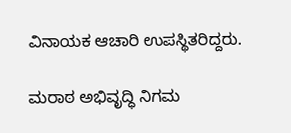ವಿನಾಯಕ ಆಚಾರಿ ಉಪಸ್ಥಿತರಿದ್ದರು.

ಮರಾಠ ಅಭಿವೃದ್ಧಿ ನಿಗಮ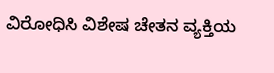ವಿರೋಧಿಸಿ ವಿಶೇಷ ಚೇತನ ವ್ಯಕ್ತಿಯ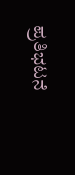ಪ್ರತಿಭಟನೆ